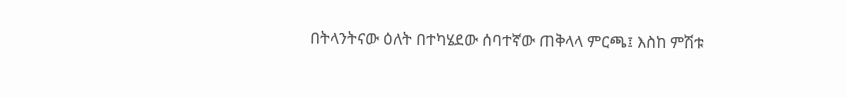በትላንትናው ዕለት በተካሄደው ሰባተኛው ጠቅላላ ምርጫ፤ እስከ ምሽቱ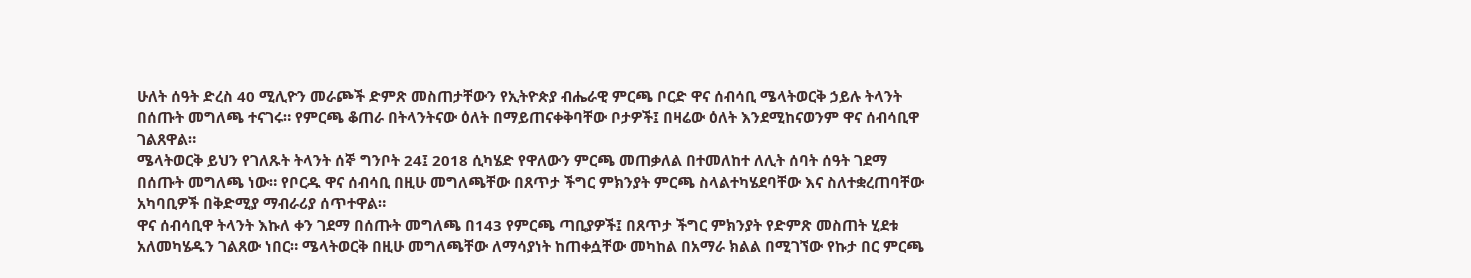ሁለት ሰዓት ድረስ 40 ሚሊዮን መራጮች ድምጽ መስጠታቸውን የኢትዮጵያ ብሔራዊ ምርጫ ቦርድ ዋና ሰብሳቢ ሜላትወርቅ ኃይሉ ትላንት በሰጡት መግለጫ ተናገሩ። የምርጫ ቆጠራ በትላንትናው ዕለት በማይጠናቀቅባቸው ቦታዎች፤ በዛሬው ዕለት እንደሚከናወንም ዋና ሰብሳቢዋ ገልጸዋል።
ሜላትወርቅ ይህን የገለጹት ትላንት ሰኞ ግንቦት 24፤ 2018 ሲካሄድ የዋለውን ምርጫ መጠቃለል በተመለከተ ለሊት ሰባት ሰዓት ገደማ በሰጡት መግለጫ ነው። የቦርዱ ዋና ሰብሳቢ በዚሁ መግለጫቸው በጸጥታ ችግር ምክንያት ምርጫ ስላልተካሄደባቸው እና ስለተቋረጠባቸው አካባቢዎች በቅድሚያ ማብራሪያ ሰጥተዋል።
ዋና ሰብሳቢዋ ትላንት እኩለ ቀን ገደማ በሰጡት መግለጫ በ143 የምርጫ ጣቢያዎች፤ በጸጥታ ችግር ምክንያት የድምጽ መስጠት ሂደቱ አለመካሄዱን ገልጸው ነበር። ሜላትወርቅ በዚሁ መግለጫቸው ለማሳያነት ከጠቀሷቸው መካከል በአማራ ክልል በሚገኘው የኩታ በር ምርጫ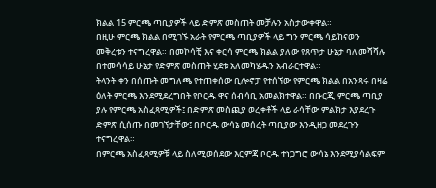ክልል 15 ምርጫ ጣቢያዎች ላይ ድምጽ መስጠት መቻሉን አስታውቀዋል።
በዚሁ ምርጫ ክልል በሚገኙ አራት የምርጫ ጣቢያዎች ላይ ግን ምርጫ ሳይከናወን መቅረቱን ተናግረዋል። በመኮሳቺ እና ቀርሳ ምርጫ ክልል ያለው የጸጥታ ሁኔታ ባለመሻሻሉ በተመሳሳይ ሁኔታ የድምጽ መስጠት ሂደቱ አለመካሄዱን አብራርተዋል።
ትላንት ቀን በሰጡት መግለጫ የተጠቀሰው ቢሎኖፓ የተሰኘው የምርጫ ክልል በአንጻሩ በዛሬ ዕለት ምርጫ እንደሚደረግበት የቦርዱ ዋና ሰብሳቢ አመልክተዋል። በቡርጂ ምርጫ ጣቢያ ያሉ የምርጫ አስፈጻሚዎች፤ በድምጽ መስጪያ ወረቀቶች ላይ ራሳቸው ምልክታ እያደረጉ ድምጽ ሲሰጡ በመገኘታቸው፤ በቦርዱ ውሳኔ መሰረት ጣቢያው እንዲዘጋ መደረጉን ተናግረዋል።
በምርጫ አስፈጻሚዎቹ ላይ ስለሚወሰደው እርምጃ ቦርዱ ተነጋግሮ ውሳኔ እንደሚያሳልፍም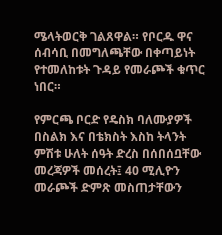ሜላትወርቅ ገልጸዋል። የቦርዱ ዋና ሰብሳቢ በመግለጫቸው በቀጣይነት የተመለከቱት ጉዳይ የመራጮች ቁጥር ነበር።

የምርጫ ቦርድ የዴስክ ባለሙያዎች በስልክ እና በቴክስት እስከ ትላንት ምሽቱ ሁለት ሰዓት ድረስ በሰበሰቧቸው መረጃዎች መሰረት፤ 40 ሚሊዮን መራጮች ድምጽ መስጠታቸውን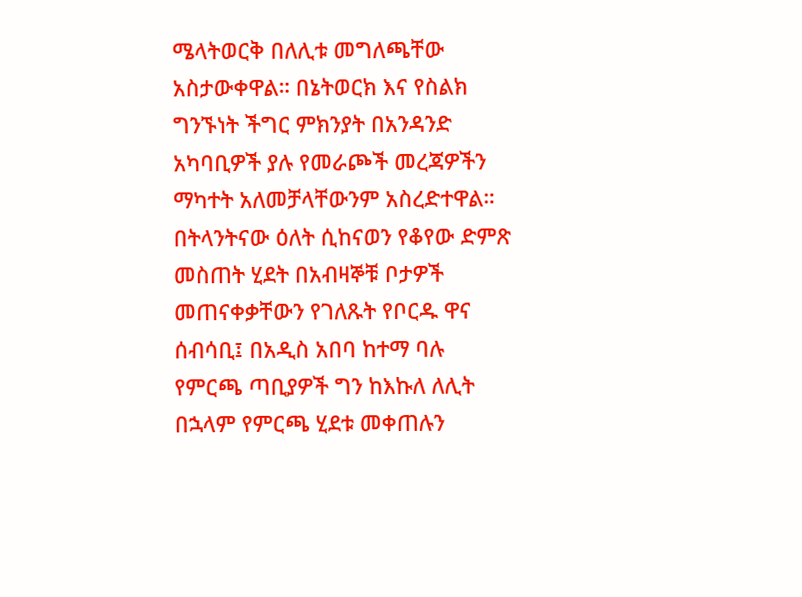ሜላትወርቅ በለሊቱ መግለጫቸው አስታውቀዋል። በኔትወርክ እና የስልክ ግንኙነት ችግር ምክንያት በአንዳንድ አካባቢዎች ያሉ የመራጮች መረጃዎችን ማካተት አለመቻላቸውንም አስረድተዋል።
በትላንትናው ዕለት ሲከናወን የቆየው ድምጽ መስጠት ሂደት በአብዛኞቹ ቦታዎች መጠናቀቃቸውን የገለጹት የቦርዱ ዋና ሰብሳቢ፤ በአዲስ አበባ ከተማ ባሉ የምርጫ ጣቢያዎች ግን ከእኩለ ለሊት በኋላም የምርጫ ሂደቱ መቀጠሉን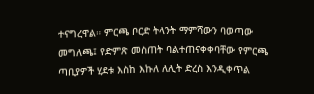ተናግረዋል። ምርጫ ቦርድ ትላንት ማምሻውን ባወጣው መግለጫ፤ የድምጽ መስጠት ባልተጠናቀቀባቸው የምርጫ ጣቢያዎች ሂደቱ እስከ እኩለ ለሊት ድረስ እንዲቀጥል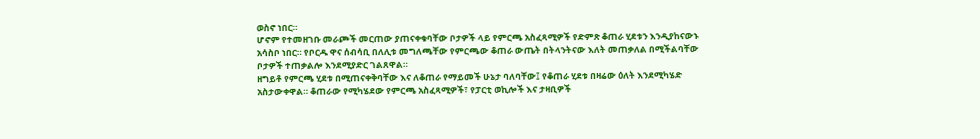ወስኖ ነበር።
ሆኖም የተመዘገቡ መራጮች መርጠው ያጠናቀቁባቸው ቦታዎች ላይ የምርጫ አስፈጻሚዎች የድምጽ ቆጠራ ሂደቱን እንዲያከናውኑ አሳስቦ ነበር። የቦርዱ ዋና ሰብሳቢ በለሊቱ መግለጫቸው የምርጫው ቆጠራ ውጤት በትላንትናው እለት መጠቃለል በሚችልባቸው ቦታዎች ተጠቃልሎ እንደሚያድር ገልጸዋል።
ዘግይቶ የምርጫ ሂደቱ በሚጠናቀቅባቸው እና ለቆጠራ የማይመች ሁኔታ ባለባቸው፤ የቆጠራ ሂደቱ በዛሬው ዕለት እንደሚካሄድ አስታውቀዋል። ቆጠራው የሚካሄደው የምርጫ አስፈጻሚዎች፣ የፓርቲ ወኪሎች እና ታዛቢዎች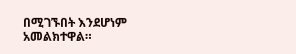በሚገኙበት እንደሆነም አመልክተዋል።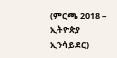(ምርጫ 2018 – ኢትዮጵያ ኢንሳይደር)